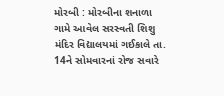મોરબી : મોરબીના શનાળા ગામે આવેલ સરસ્વતી શિશુ મંદિર વિદ્યાલયમાં ગઈકાલે તા. 14ને સોમવારનાં રોજ સવારે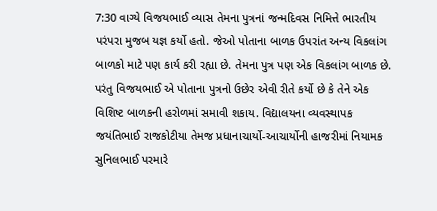7:30 વાગ્યે વિજયભાઈ વ્યાસ તેમના પુત્રનાં જન્મદિવસ નિમિત્તે ભારતીય પરંપરા મુજબ યજ્ઞ કર્યો હતો. જેઓ પોતાના બાળક ઉપરાંત અન્ય વિકલાંગ બાળકો માટે પણ કાર્ય કરી રહ્યા છે. તેમના પુત્ર પણ એક વિકલાંગ બાળક છે. પરંતુ વિજયભાઈ એ પોતાના પુત્રનો ઉછેર એવી રીતે કર્યો છે કે તેને એક વિશિષ્ટ બાળકની હરોળમાં સમાવી શકાય. વિદ્યાલયના વ્યવસ્થાપક જયંતિભાઈ રાજકોટીયા તેમજ પ્રધાનાચાર્યો-આચાર્યોની હાજરીમાં નિયામક સુનિલભાઈ પરમારે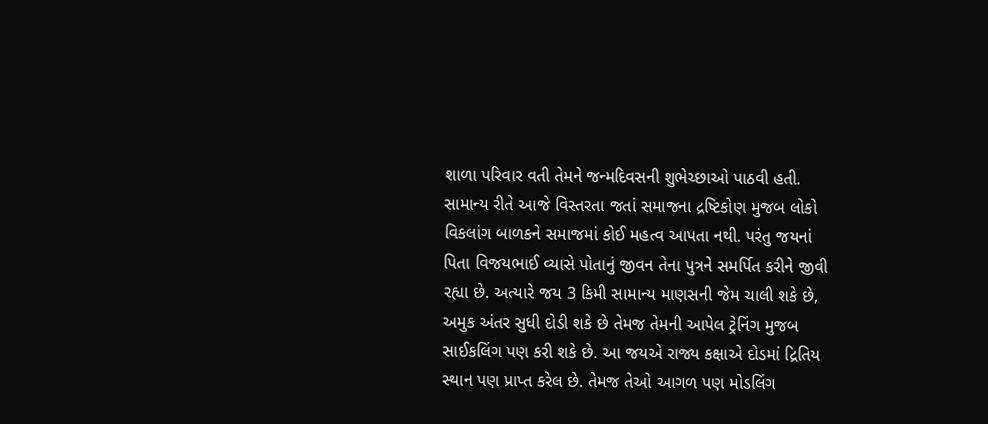શાળા પરિવાર વતી તેમને જન્મદિવસની શુભેચ્છાઓ પાઠવી હતી. સામાન્ય રીતે આજે વિસ્તરતા જતાં સમાજના દ્રષ્ટિકોણ મુજબ લોકો વિકલાંગ બાળકને સમાજમાં કોઈ મહત્વ આપતા નથી. પરંતુ જયનાં પિતા વિજયભાઈ વ્યાસે પોતાનું જીવન તેના પુત્રને સમર્પિત કરીને જીવી રહ્યા છે. અત્યારે જય 3 કિમી સામાન્ય માણસની જેમ ચાલી શકે છે, અમુક અંતર સુધી દોડી શકે છે તેમજ તેમની આપેલ ટ્રેનિંગ મુજબ સાઈકલિંગ પણ કરી શકે છે. આ જયએ રાજ્ય કક્ષાએ દોડમાં દ્રિતિય સ્થાન પણ પ્રાપ્ત કરેલ છે. તેમજ તેઓ આગળ પણ મોડલિંગ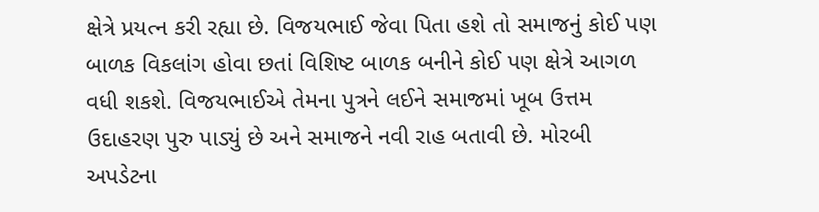ક્ષેત્રે પ્રયત્ન કરી રહ્યા છે. વિજયભાઈ જેવા પિતા હશે તો સમાજનું કોઈ પણ બાળક વિકલાંગ હોવા છતાં વિશિષ્ટ બાળક બનીને કોઈ પણ ક્ષેત્રે આગળ વધી શકશે. વિજયભાઈએ તેમના પુત્રને લઈને સમાજમાં ખૂબ ઉત્તમ ઉદાહરણ પુરુ પાડ્યું છે અને સમાજને નવી રાહ બતાવી છે. મોરબી અપડેટના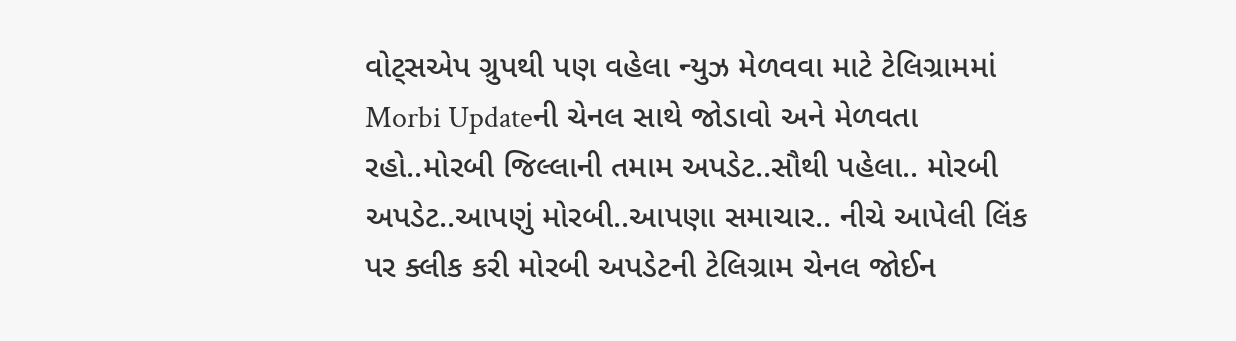વોટ્સએપ ગ્રુપથી પણ વહેલા ન્યુઝ મેળવવા માટે ટેલિગ્રામમાં Morbi Updateની ચેનલ સાથે જોડાવો અને મેળવતા રહો..મોરબી જિલ્લાની તમામ અપડેટ..સૌથી પહેલા.. મોરબી અપડેટ..આપણું મોરબી..આપણા સમાચાર.. નીચે આપેલી લિંક પર ક્લીક કરી મોરબી અપડેટની ટેલિગ્રામ ચેનલ જોઈન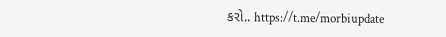કરો.. https://t.me/morbiupdate